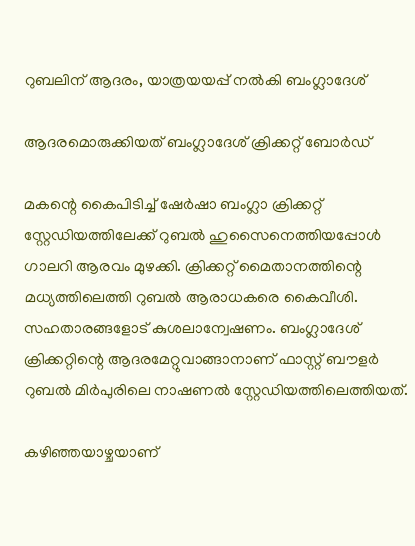റുബലിന് ആദരം, യാത്രയയപ്പ് നല്‍കി ബംഗ്ലാദേശ്

ആദരമൊരുക്കിയത് ബംഗ്ലാദേശ് ക്രിക്കറ്റ് ബോര്‍ഡ്

മകന്റെ കൈപിടിച്ച് ഷേര്‍ഷാ ബംഗ്ലാ ക്രിക്കറ്റ് സ്റ്റേഡിയത്തിലേക്ക് റുബല്‍ ഹുസൈനെത്തിയപ്പോള്‍ ഗാലറി ആരവം മുഴക്കി. ക്രിക്കറ്റ് മൈതാനത്തിന്റെ മധ്യത്തിലെത്തി റുബല്‍ ആരാധകരെ കൈവീശി. സഹതാരങ്ങളോട് കുശലാന്വേഷണം. ബംഗ്ലാദേശ് ക്രിക്കറ്റിന്റെ ആദരമേറ്റുവാങ്ങാനാണ് ഫാസ്റ്റ് ബൗളര്‍ റുബല്‍ മിര്‍പുരിലെ നാഷണല്‍ സ്റ്റേഡിയത്തിലെത്തിയത്.

കഴിഞ്ഞയാഴ്ചയാണ്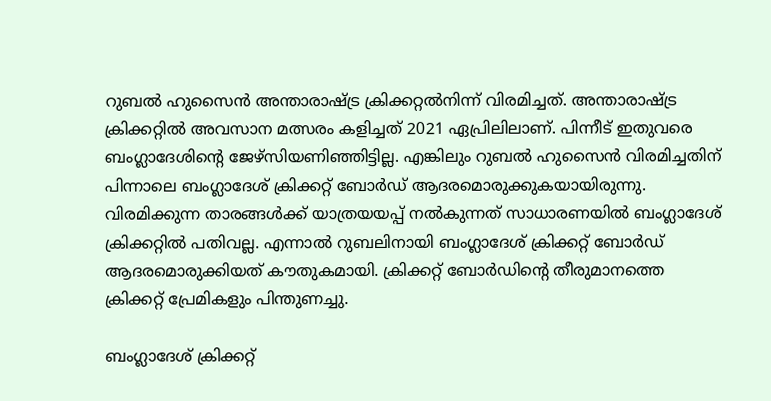റുബല്‍ ഹുസൈന്‍ അന്താരാഷ്ട്ര ക്രിക്കറ്റല്‍നിന്ന് വിരമിച്ചത്. അന്താരാഷ്ട്ര ക്രിക്കറ്റില്‍ അവസാന മത്സരം കളിച്ചത് 2021 ഏപ്രിലിലാണ്. പിന്നീട് ഇതുവരെ ബംഗ്ലാദേശിന്റെ ജേഴ്‌സിയണിഞ്ഞിട്ടില്ല. എങ്കിലും റുബല്‍ ഹുസൈന്‍ വിരമിച്ചതിന് പിന്നാലെ ബംഗ്ലാദേശ് ക്രിക്കറ്റ് ബോര്‍ഡ് ആദരമൊരുക്കുകയായിരുന്നു. വിരമിക്കുന്ന താരങ്ങള്‍ക്ക് യാത്രയയപ്പ് നല്‍കുന്നത് സാധാരണയില്‍ ബംഗ്ലാദേശ് ക്രിക്കറ്റില്‍ പതിവല്ല. എന്നാല്‍ റുബലിനായി ബംഗ്ലാദേശ് ക്രിക്കറ്റ് ബോര്‍ഡ് ആദരമൊരുക്കിയത് കൗതുകമായി. ക്രിക്കറ്റ് ബോര്‍ഡിന്റെ തീരുമാനത്തെ ക്രിക്കറ്റ് പ്രേമികളും പിന്തുണച്ചു.

ബംഗ്ലാദേശ് ക്രിക്കറ്റ്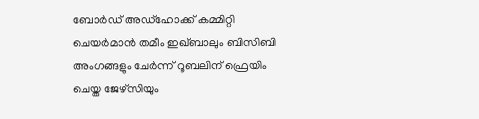ബോര്‍ഡ് അഡ്ഹോക്ക് കമ്മിറ്റി ചെയര്‍മാന്‍ തമീം ഇഖ്ബാലും ബിസിബി അംഗങ്ങളും ചേര്‍ന്ന് റൂബലിന് ഫ്രെയിം ചെയ്ത ജേഴ്‌സിയും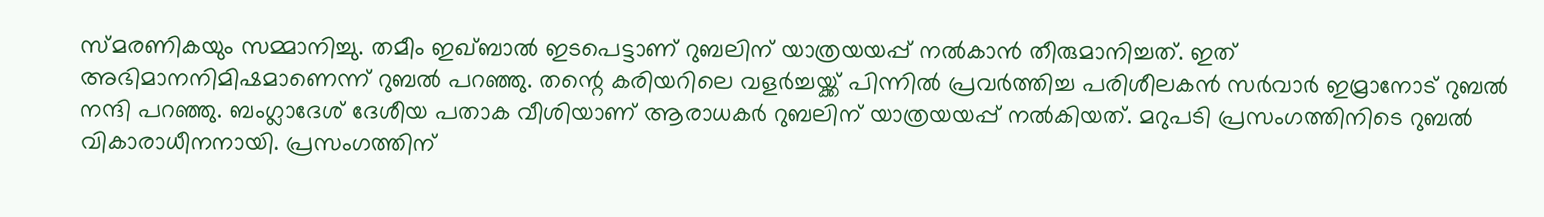സ്മരണികയും സമ്മാനിച്ചു. തമീം ഇഖ്ബാല്‍ ഇടപെട്ടാണ് റുബലിന് യാത്രയയപ്പ് നല്‍കാന്‍ തീരുമാനിച്ചത്. ഇത് അഭിമാനനിമിഷമാണെന്ന് റുബല്‍ പറഞ്ഞു. തന്റെ കരിയറിലെ വളര്‍ച്ചയ്ക്ക് പിന്നില്‍ പ്രവര്‍ത്തിച്ച പരിശീലകന്‍ സര്‍വാര്‍ ഇമ്രാനോട് റുബല്‍ നന്ദി പറഞ്ഞു. ബംഗ്ലാദേശ് ദേശീയ പതാക വീശിയാണ് ആരാധകര്‍ റുബലിന് യാത്രയയപ്പ് നല്‍കിയത്. മറുപടി പ്രസംഗത്തിനിടെ റുബല്‍ വികാരാധീനനായി. പ്രസംഗത്തിന്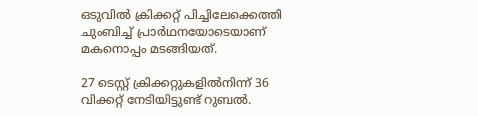ഒടുവില്‍ ക്രിക്കറ്റ് പിച്ചിലേക്കെത്തി ചുംബിച്ച് പ്രാര്‍ഥനയോടെയാണ് മകനൊപ്പം മടങ്ങിയത്.

27 ടെസ്റ്റ് ക്രിക്കറ്റുകളില്‍നിന്ന് 36 വിക്കറ്റ് നേടിയിട്ടുണ്ട് റുബല്‍.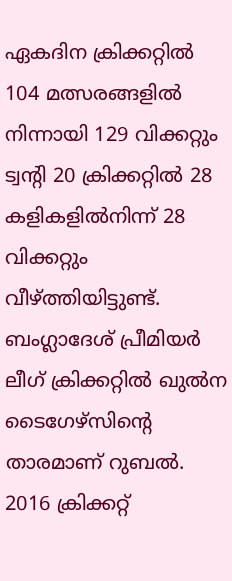ഏകദിന ക്രിക്കറ്റില്‍ 104 മത്സരങ്ങളില്‍ നിന്നായി 129 വിക്കറ്റും ട്വന്റി 20 ക്രിക്കറ്റില്‍ 28 കളികളില്‍നിന്ന് 28 വിക്കറ്റും വീഴ്ത്തിയിട്ടുണ്ട്. ബംഗ്ലാദേശ് പ്രീമിയര്‍ ലീഗ് ക്രിക്കറ്റില്‍ ഖുല്‍ന ടൈഗേഴ്‌സിന്റെ താരമാണ് റുബല്‍. 2016 ക്രിക്കറ്റ്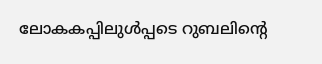ലോകകപ്പിലുള്‍പ്പടെ റുബലിന്റെ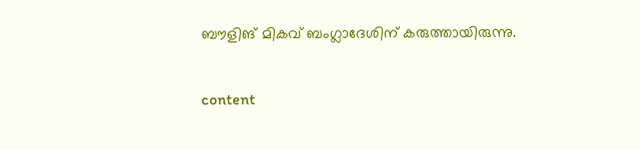ബൗളിങ് മികവ് ബംഗ്ലാദേശിന് കരുത്തായിരുന്നു.

content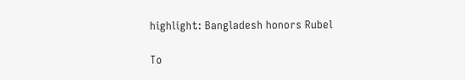highlight: Bangladesh honors Rubel

To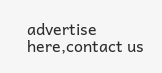advertise here,contact us